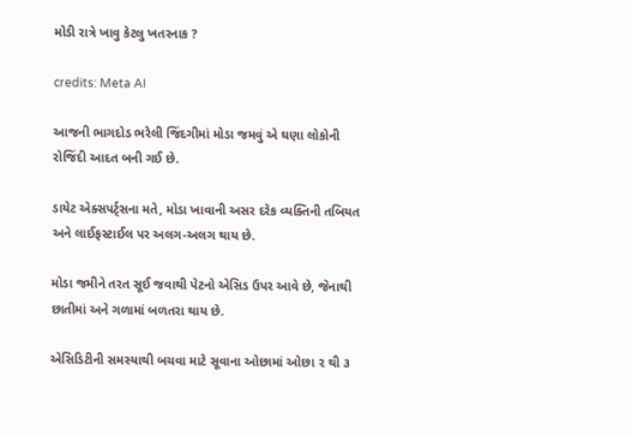મોડી રાત્રે ખાવુ કેટલુ ખતરનાક ?

credits: Meta AI

આજની ભાગદોડ ભરેલી જિંદગીમાં મોડા જમવું એ ઘણા લોકોની રોજિંદી આદત બની ગઈ છે.

ડાયેટ એક્સપર્ટ્સના મતે, મોડા ખાવાની અસર દરેક વ્યક્તિની તબિયત અને લાઈફસ્ટાઈલ પર અલગ-અલગ થાય છે.

મોડા જમીને તરત સૂઈ જવાથી પેટનો એસિડ ઉપર આવે છે, જેનાથી છાતીમાં અને ગળામાં બળતરા થાય છે.

એસિડિટીની સમસ્યાથી બચવા માટે સૂવાના ઓછામાં ઓછા ૨ થી ૩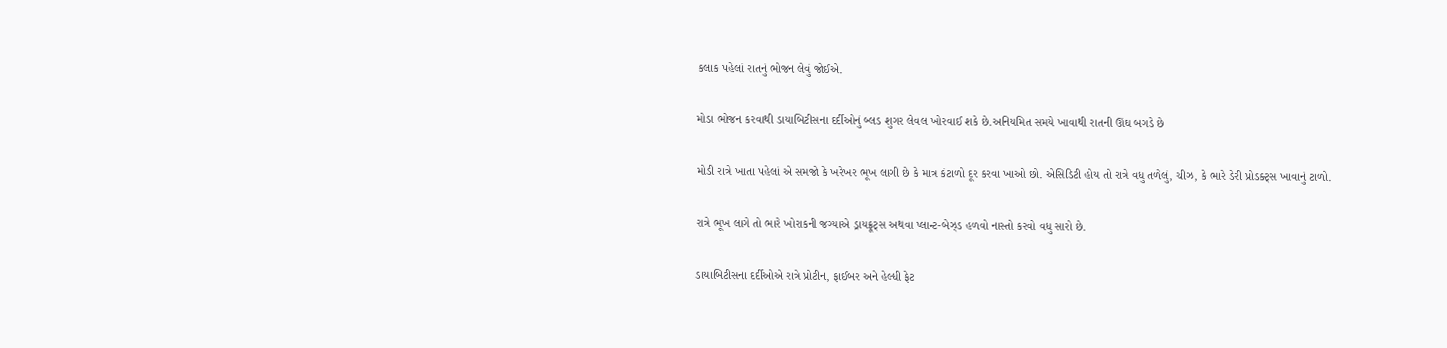કલાક પહેલાં રાતનું ભોજન લેવું જોઈએ.

મોડા ભોજન કરવાથી ડાયાબિટીસના દર્દીઓનું બ્લડ શુગર લેવલ ખોરવાઈ શકે છે.અનિયમિત સમયે ખાવાથી રાતની ઊંઘ બગડે છે

મોડી રાત્રે ખાતા પહેલાં એ સમજો કે ખરેખર ભૂખ લાગી છે કે માત્ર કંટાળો દૂર કરવા ખાઓ છો. એસિડિટી હોય તો રાત્રે વધુ તળેલું, ચીઝ, કે ભારે ડેરી પ્રોડક્ટ્સ ખાવાનું ટાળો.

રાત્રે ભૂખ લાગે તો ભારે ખોરાકની જગ્યાએ ડ્રાયફ્રૂટ્સ અથવા પ્લાન્ટ-બેઝ્ડ હળવો નાસ્તો કરવો વધુ સારો છે.

ડાયાબિટીસના દર્દીઓએ રાત્રે પ્રોટીન, ફાઈબર અને હેલ્ધી ફેટ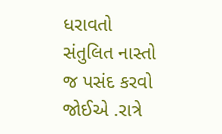ધરાવતો સંતુલિત નાસ્તો જ પસંદ કરવો જોઈએ .રાત્રે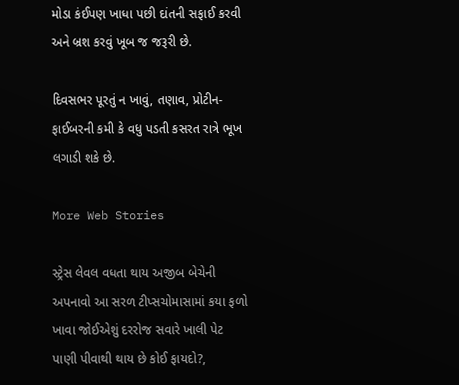મોડા કંઈપણ ખાધા પછી દાંતની સફાઈ કરવી અને બ્રશ કરવું ખૂબ જ જરૂરી છે.

દિવસભર પૂરતું ન ખાવું, તણાવ, પ્રોટીન-ફાઈબરની કમી કે વધુ પડતી કસરત રાત્રે ભૂખ લગાડી શકે છે.

More Web Stories

સ્ટ્રેસ લેવલ વધતા થાય અજીબ બેચેની અપનાવો આ સરળ ટીપ્સચોમાસામાં કયા ફળો ખાવા જોઈએશું દરરોજ સવારે ખાલી પેટ પાણી પીવાથી થાય છે કોઈ ફાયદો?,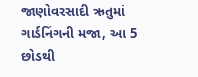જાણોવરસાદી ઋતુમાં ગાર્ડનિંગની મજા, આ 5 છોડથી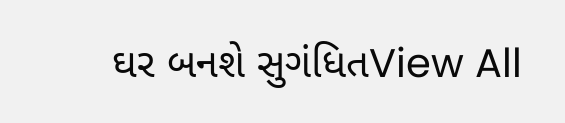ઘર બનશે સુગંધિતView All